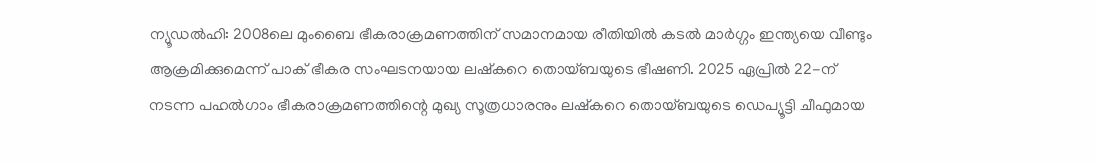ന്യൂഡൽഹി: 2008ലെ മുംബൈ ഭീകരാക്രമണത്തിന് സമാനമായ രീതിയിൽ കടൽ മാർഗ്ഗം ഇന്ത്യയെ വീണ്ടും ആക്രമിക്കുമെന്ന് പാക് ഭീകര സംഘടനയായ ലഷ്കറെ തൊയ്ബയുടെ ഭീഷണി. 2025 ഏപ്രിൽ 22-ന് നടന്ന പഹൽഗാം ഭീകരാക്രമണത്തിന്റെ മുഖ്യ സൂത്രധാരനും ലഷ്കറെ തൊയ്ബയുടെ ഡെപ്യൂട്ടി ചീഫുമായ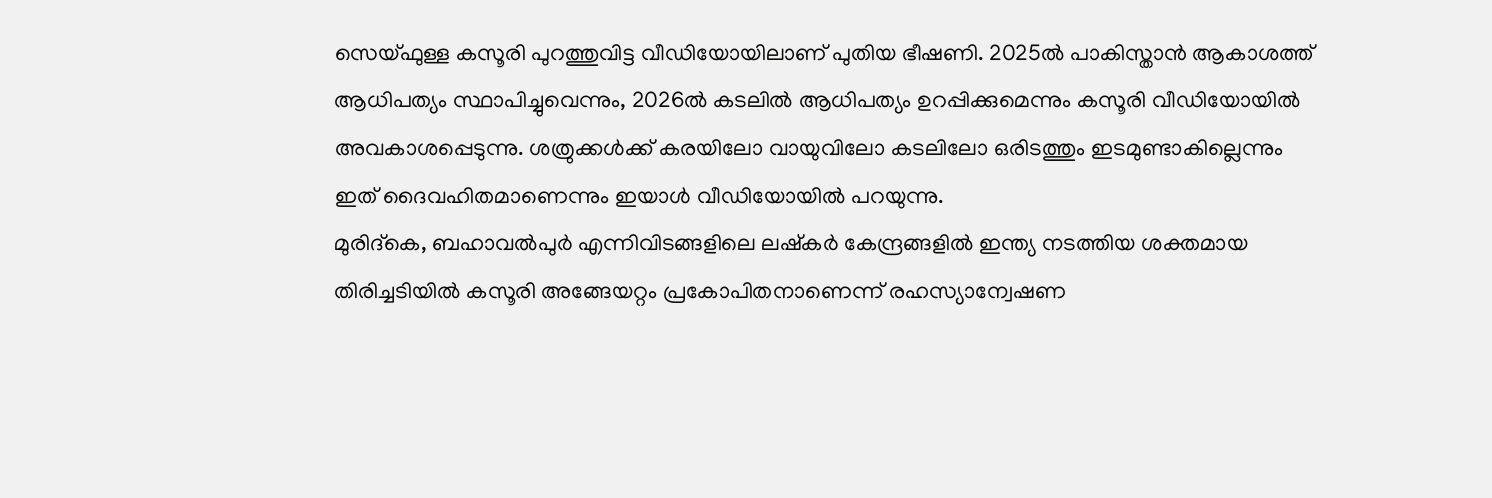സെയ്ഫുള്ള കസൂരി പുറത്തുവിട്ട വീഡിയോയിലാണ് പുതിയ ഭീഷണി. 2025ൽ പാകിസ്താൻ ആകാശത്ത് ആധിപത്യം സ്ഥാപിച്ചുവെന്നും, 2026ൽ കടലിൽ ആധിപത്യം ഉറപ്പിക്കുമെന്നും കസൂരി വീഡിയോയിൽ അവകാശപ്പെടുന്നു. ശത്രുക്കൾക്ക് കരയിലോ വായുവിലോ കടലിലോ ഒരിടത്തും ഇടമുണ്ടാകില്ലെന്നും ഇത് ദൈവഹിതമാണെന്നും ഇയാൾ വീഡിയോയിൽ പറയുന്നു.
മുരിദ്കെ, ബഹാവൽപുർ എന്നിവിടങ്ങളിലെ ലഷ്കർ കേന്ദ്രങ്ങളിൽ ഇന്ത്യ നടത്തിയ ശക്തമായ തിരിച്ചടിയിൽ കസൂരി അങ്ങേയറ്റം പ്രകോപിതനാണെന്ന് രഹസ്യാന്വേഷണ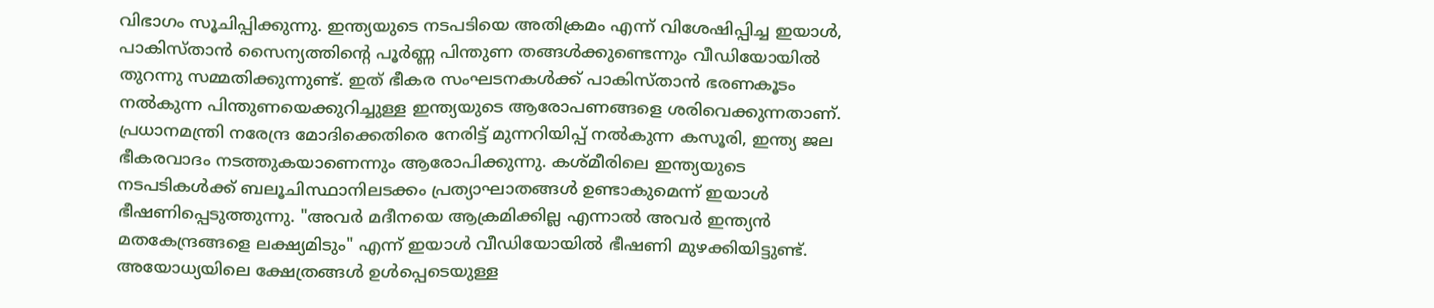വിഭാഗം സൂചിപ്പിക്കുന്നു. ഇന്ത്യയുടെ നടപടിയെ അതിക്രമം എന്ന് വിശേഷിപ്പിച്ച ഇയാൾ, പാകിസ്താൻ സൈന്യത്തിന്റെ പൂർണ്ണ പിന്തുണ തങ്ങൾക്കുണ്ടെന്നും വീഡിയോയിൽ തുറന്നു സമ്മതിക്കുന്നുണ്ട്. ഇത് ഭീകര സംഘടനകൾക്ക് പാകിസ്താൻ ഭരണകൂടം നൽകുന്ന പിന്തുണയെക്കുറിച്ചുള്ള ഇന്ത്യയുടെ ആരോപണങ്ങളെ ശരിവെക്കുന്നതാണ്.
പ്രധാനമന്ത്രി നരേന്ദ്ര മോദിക്കെതിരെ നേരിട്ട് മുന്നറിയിപ്പ് നൽകുന്ന കസൂരി, ഇന്ത്യ ജല ഭീകരവാദം നടത്തുകയാണെന്നും ആരോപിക്കുന്നു. കശ്മീരിലെ ഇന്ത്യയുടെ നടപടികൾക്ക് ബലൂചിസ്ഥാനിലടക്കം പ്രത്യാഘാതങ്ങൾ ഉണ്ടാകുമെന്ന് ഇയാൾ ഭീഷണിപ്പെടുത്തുന്നു. "അവർ മദീനയെ ആക്രമിക്കില്ല എന്നാൽ അവർ ഇന്ത്യൻ മതകേന്ദ്രങ്ങളെ ലക്ഷ്യമിടും" എന്ന് ഇയാൾ വീഡിയോയിൽ ഭീഷണി മുഴക്കിയിട്ടുണ്ട്. അയോധ്യയിലെ ക്ഷേത്രങ്ങൾ ഉൾപ്പെടെയുള്ള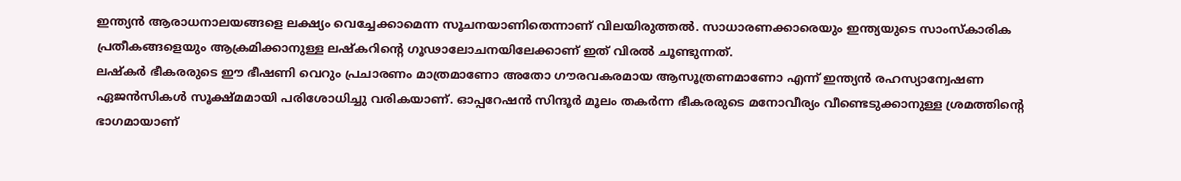ഇന്ത്യൻ ആരാധനാലയങ്ങളെ ലക്ഷ്യം വെച്ചേക്കാമെന്ന സൂചനയാണിതെന്നാണ് വിലയിരുത്തൽ. സാധാരണക്കാരെയും ഇന്ത്യയുടെ സാംസ്കാരിക പ്രതീകങ്ങളെയും ആക്രമിക്കാനുള്ള ലഷ്കറിന്റെ ഗൂഢാലോചനയിലേക്കാണ് ഇത് വിരൽ ചൂണ്ടുന്നത്.
ലഷ്കർ ഭീകരരുടെ ഈ ഭീഷണി വെറും പ്രചാരണം മാത്രമാണോ അതോ ഗൗരവകരമായ ആസൂത്രണമാണോ എന്ന് ഇന്ത്യൻ രഹസ്യാന്വേഷണ ഏജൻസികൾ സൂക്ഷ്മമായി പരിശോധിച്ചു വരികയാണ്. ഓപ്പറേഷൻ സിന്ദൂർ മൂലം തകർന്ന ഭീകരരുടെ മനോവീര്യം വീണ്ടെടുക്കാനുള്ള ശ്രമത്തിന്റെ ഭാഗമായാണ്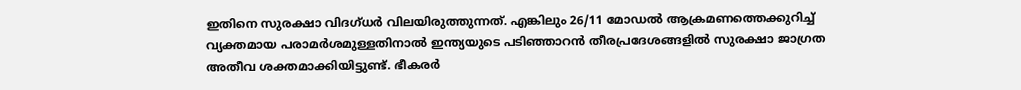ഇതിനെ സുരക്ഷാ വിദഗ്ധർ വിലയിരുത്തുന്നത്. എങ്കിലും 26/11 മോഡൽ ആക്രമണത്തെക്കുറിച്ച് വ്യക്തമായ പരാമർശമുള്ളതിനാൽ ഇന്ത്യയുടെ പടിഞ്ഞാറൻ തീരപ്രദേശങ്ങളിൽ സുരക്ഷാ ജാഗ്രത അതീവ ശക്തമാക്കിയിട്ടുണ്ട്. ഭീകരർ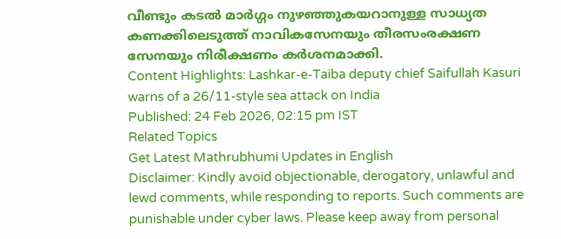വീണ്ടും കടൽ മാർഗ്ഗം നുഴഞ്ഞുകയറാനുള്ള സാധ്യത കണക്കിലെടുത്ത് നാവികസേനയും തീരസംരക്ഷണ സേനയും നിരീക്ഷണം കർശനമാക്കി.
Content Highlights: Lashkar-e-Taiba deputy chief Saifullah Kasuri warns of a 26/11-style sea attack on India
Published: 24 Feb 2026, 02:15 pm IST
Related Topics
Get Latest Mathrubhumi Updates in English
Disclaimer: Kindly avoid objectionable, derogatory, unlawful and lewd comments, while responding to reports. Such comments are punishable under cyber laws. Please keep away from personal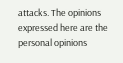attacks. The opinions expressed here are the personal opinions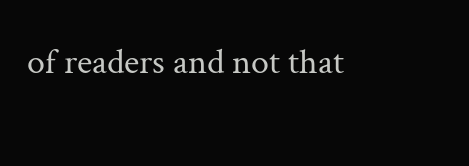of readers and not that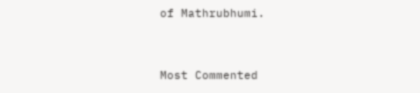of Mathrubhumi.


Most Commented